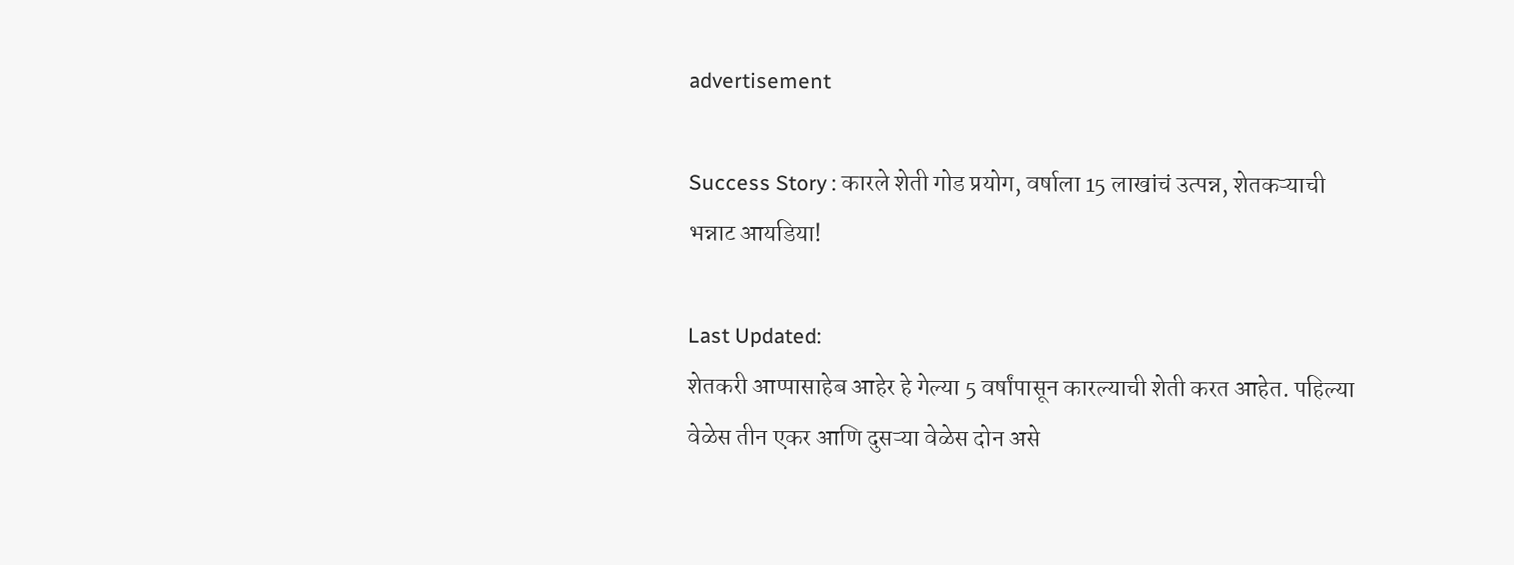advertisement

Success Story : कारले शेती गोड प्रयोग, वर्षाला 15 लाखांचं उत्पन्न, शेतकऱ्याची भन्नाट आयडिया!

Last Updated:
शेतकरी आप्पासाहेब आहेर हे गेल्या 5 वर्षांपासून कारल्याची शेती करत आहेत. पहिल्या वेळेस तीन एकर आणि दुसऱ्या वेळेस दोन असे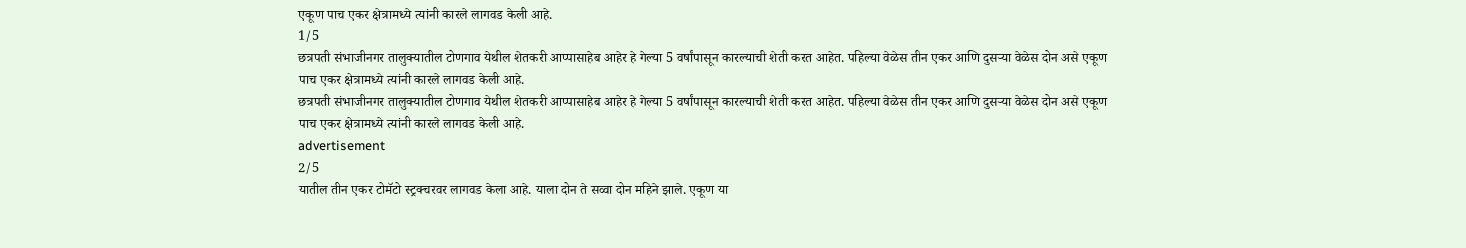एकूण पाच एकर क्षेत्रामध्ये त्यांनी कारले लागवड केली आहे.
1/5
छत्रपती संभाजीनगर तालुक्यातील टोणगाव येथील शेतकरी आप्पासाहेब आहेर हे गेल्या 5 वर्षांपासून कारल्याची शेती करत आहेत. पहिल्या वेळेस तीन एकर आणि दुसऱ्या वेळेस दोन असे एकूण पाच एकर क्षेत्रामध्ये त्यांनी कारले लागवड केली आहे.
छत्रपती संभाजीनगर तालुक्यातील टोणगाव येथील शेतकरी आप्पासाहेब आहेर हे गेल्या 5 वर्षांपासून कारल्याची शेती करत आहेत. पहिल्या वेळेस तीन एकर आणि दुसऱ्या वेळेस दोन असे एकूण पाच एकर क्षेत्रामध्ये त्यांनी कारले लागवड केली आहे.
advertisement
2/5
यातील तीन एकर टोमॅटो स्ट्रक्चरवर लागवड केला आहे. याला दोन ते सव्वा दोन महिने झाले. एकूण या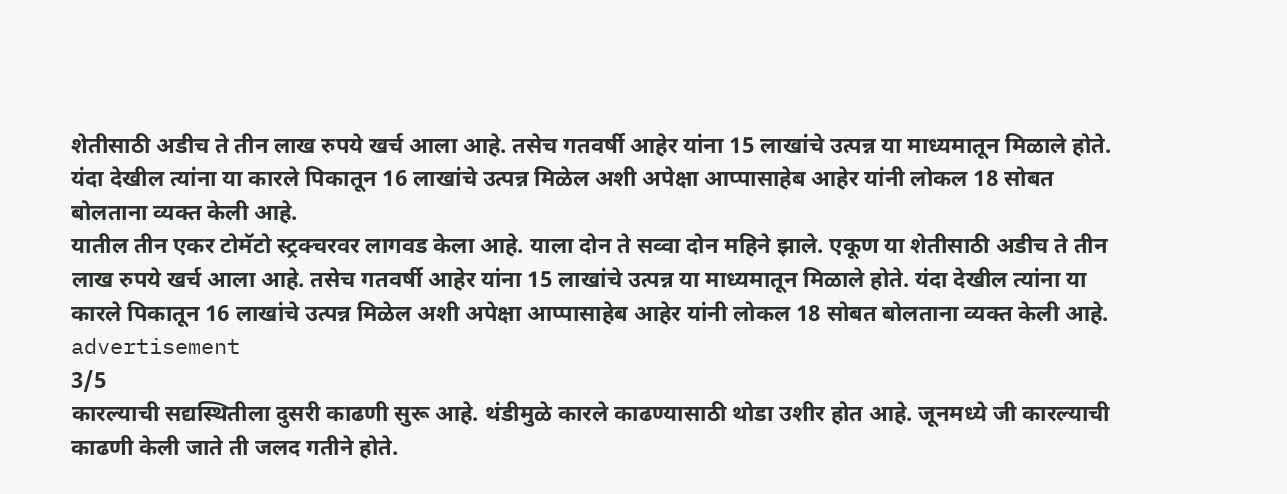शेतीसाठी अडीच ते तीन लाख रुपये खर्च आला आहे. तसेच गतवर्षी आहेर यांना 15 लाखांचे उत्पन्न या माध्यमातून मिळाले होते. यंदा देखील त्यांना या कारले पिकातून 16 लाखांचे उत्पन्न मिळेल अशी अपेक्षा आप्पासाहेब आहेर यांनी लोकल 18 सोबत बोलताना व्यक्त केली आहे.
यातील तीन एकर टोमॅटो स्ट्रक्चरवर लागवड केला आहे. याला दोन ते सव्वा दोन महिने झाले. एकूण या शेतीसाठी अडीच ते तीन लाख रुपये खर्च आला आहे. तसेच गतवर्षी आहेर यांना 15 लाखांचे उत्पन्न या माध्यमातून मिळाले होते. यंदा देखील त्यांना या कारले पिकातून 16 लाखांचे उत्पन्न मिळेल अशी अपेक्षा आप्पासाहेब आहेर यांनी लोकल 18 सोबत बोलताना व्यक्त केली आहे.
advertisement
3/5
कारल्याची सद्यस्थितीला दुसरी काढणी सुरू आहे. थंडीमुळे कारले काढण्यासाठी थोडा उशीर होत आहे. जूनमध्ये जी कारल्याची काढणी केली जाते ती जलद गतीने होते.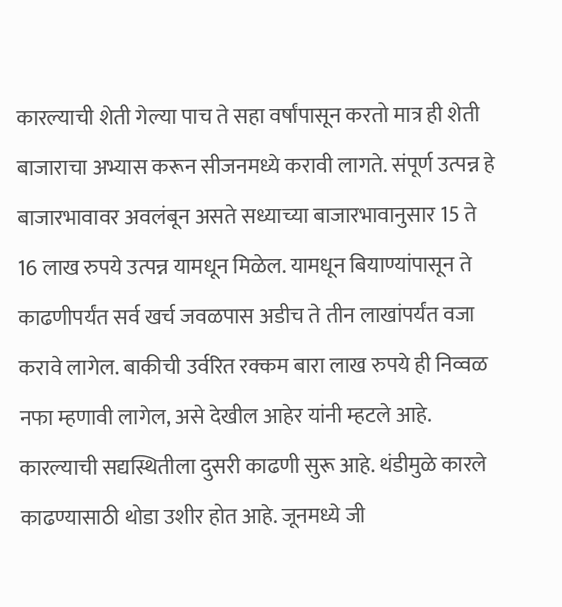कारल्याची शेती गेल्या पाच ते सहा वर्षांपासून करतो मात्र ही शेती बाजाराचा अभ्यास करून सीजनमध्ये करावी लागते. संपूर्ण उत्पन्न हे बाजारभावावर अवलंबून असते सध्याच्या बाजारभावानुसार 15 ते 16 लाख रुपये उत्पन्न यामधून मिळेल. यामधून बियाण्यांपासून ते काढणीपर्यंत सर्व खर्च जवळपास अडीच ते तीन लाखांपर्यंत वजा करावे लागेल. बाकीची उर्वरित रक्कम बारा लाख रुपये ही निव्वळ नफा म्हणावी लागेल, असे देखील आहेर यांनी म्हटले आहे.
कारल्याची सद्यस्थितीला दुसरी काढणी सुरू आहे. थंडीमुळे कारले काढण्यासाठी थोडा उशीर होत आहे. जूनमध्ये जी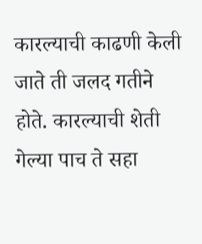कारल्याची काढणी केली जाते ती जलद गतीने होते. कारल्याची शेती गेल्या पाच ते सहा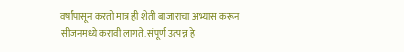वर्षांपासून करतो मात्र ही शेती बाजाराचा अभ्यास करून सीजनमध्ये करावी लागते. संपूर्ण उत्पन्न हे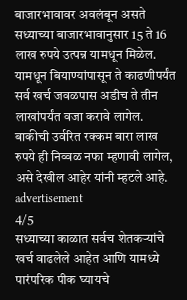बाजारभावावर अवलंबून असते सध्याच्या बाजारभावानुसार 15 ते 16 लाख रुपये उत्पन्न यामधून मिळेल. यामधून बियाण्यांपासून ते काढणीपर्यंत सर्व खर्च जवळपास अडीच ते तीन लाखांपर्यंत वजा करावे लागेल. बाकीची उर्वरित रक्कम बारा लाख रुपये ही निव्वळ नफा म्हणावी लागेल, असे देखील आहेर यांनी म्हटले आहे.
advertisement
4/5
सध्याच्या काळात सर्वच शेतकऱ्यांचे खर्च वाढलेले आहेत आणि यामध्ये पारंपरिक पीक घ्यायचे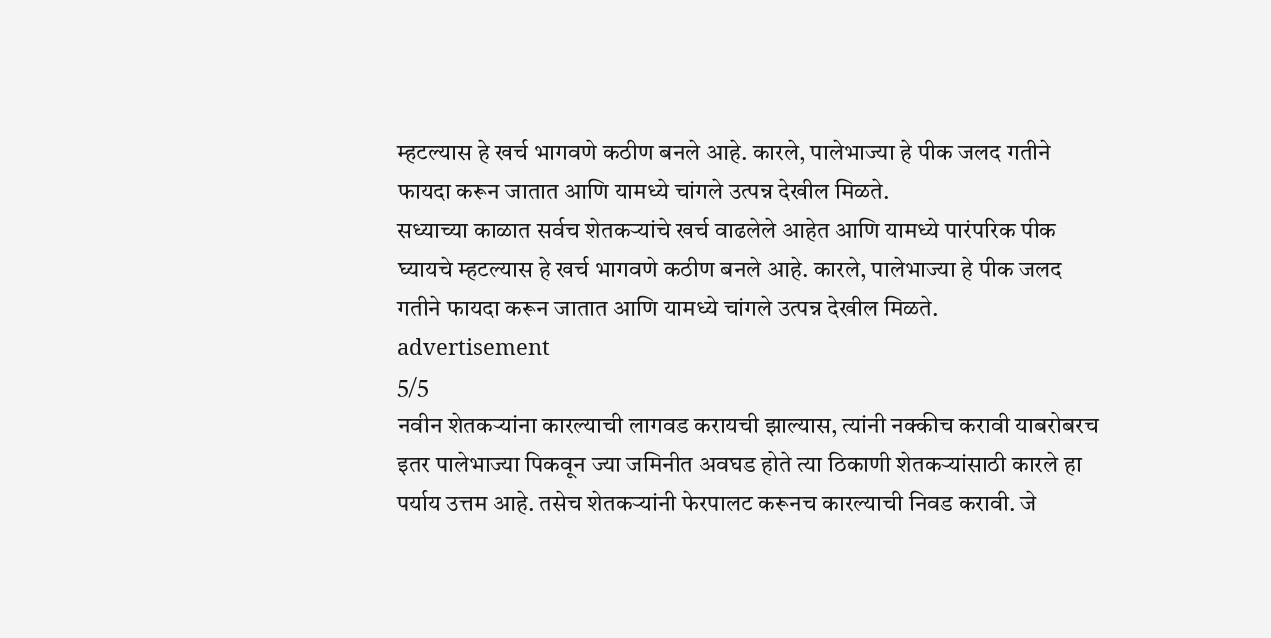म्हटल्यास हे खर्च भागवणे कठीण बनले आहे. कारले, पालेभाज्या हे पीक जलद गतीने फायदा करून जातात आणि यामध्ये चांगले उत्पन्न देखील मिळते.
सध्याच्या काळात सर्वच शेतकऱ्यांचे खर्च वाढलेले आहेत आणि यामध्ये पारंपरिक पीक घ्यायचे म्हटल्यास हे खर्च भागवणे कठीण बनले आहे. कारले, पालेभाज्या हे पीक जलद गतीने फायदा करून जातात आणि यामध्ये चांगले उत्पन्न देखील मिळते.
advertisement
5/5
नवीन शेतकऱ्यांना कारल्याची लागवड करायची झाल्यास, त्यांनी नक्कीच करावी याबरोबरच इतर पालेभाज्या पिकवून ज्या जमिनीत अवघड होते त्या ठिकाणी शेतकऱ्यांसाठी कारले हा पर्याय उत्तम आहे. तसेच शेतकऱ्यांनी फेरपालट करूनच कारल्याची निवड करावी. जे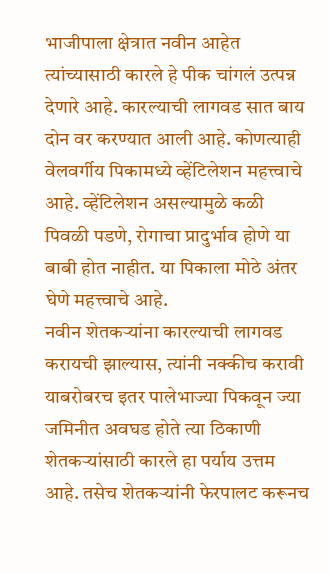भाजीपाला क्षेत्रात नवीन आहेत त्यांच्यासाठी कारले हे पीक चांगलं उत्पन्न देणारे आहे. कारल्याची लागवड सात बाय दोन वर करण्यात आली आहे. कोणत्याही वेलवर्गीय पिकामध्ये व्हेंटिलेशन महत्त्वाचे आहे. व्हेंटिलेशन असल्यामुळे कळी पिवळी पडणे, रोगाचा प्रादुर्भाव होणे या बाबी होत नाहीत. या पिकाला मोठे अंतर घेणे महत्त्वाचे आहे.
नवीन शेतकऱ्यांना कारल्याची लागवड करायची झाल्यास, त्यांनी नक्कीच करावी याबरोबरच इतर पालेभाज्या पिकवून ज्या जमिनीत अवघड होते त्या ठिकाणी शेतकऱ्यांसाठी कारले हा पर्याय उत्तम आहे. तसेच शेतकऱ्यांनी फेरपालट करूनच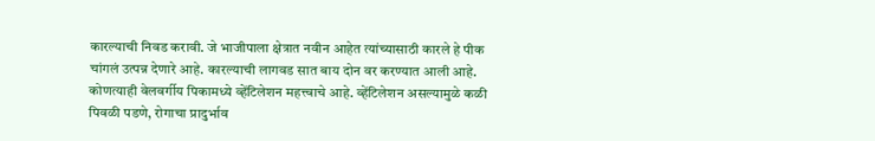कारल्याची निवड करावी. जे भाजीपाला क्षेत्रात नवीन आहेत त्यांच्यासाठी कारले हे पीक चांगलं उत्पन्न देणारे आहे. कारल्याची लागवड सात बाय दोन वर करण्यात आली आहे. कोणत्याही वेलवर्गीय पिकामध्ये व्हेंटिलेशन महत्त्वाचे आहे. व्हेंटिलेशन असल्यामुळे कळी पिवळी पडणे, रोगाचा प्रादुर्भाव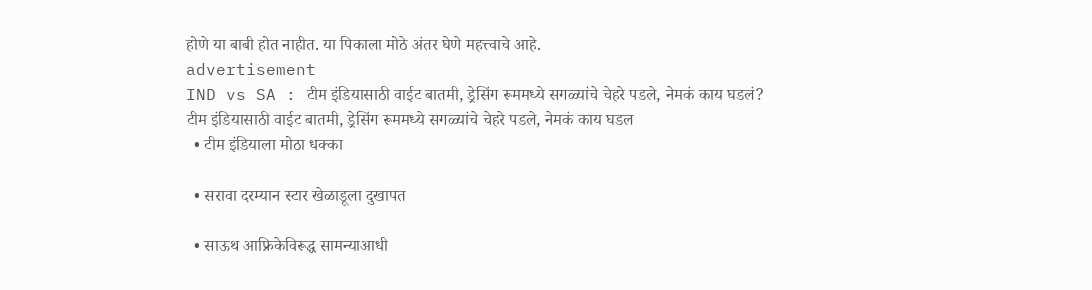होणे या बाबी होत नाहीत. या पिकाला मोठे अंतर घेणे महत्त्वाचे आहे.
advertisement
IND vs SA : टीम इंडियासाठी वाईट बातमी, ड्रेसिंग रूममध्ये सगळ्यांचे चेहरे पडले, नेमकं काय घडलं?
टीम इंडियासाठी वाईट बातमी, ड्रेसिंग रूममध्ये सगळ्यांचे चेहरे पडले, नेमकं काय घडल
  • टीम इंडियाला मोठा धक्का

  • सरावा दरम्यान स्टार खेळाडूला दुखापत

  • साऊथ आफ्रिकेविरूद्ध सामन्याआधी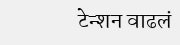टेन्शन वाढलं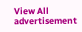View All
advertisement